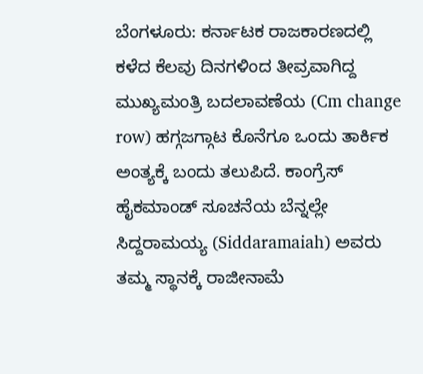ಬೆಂಗಳೂರು: ಕರ್ನಾಟಕ ರಾಜಕಾರಣದಲ್ಲಿ ಕಳೆದ ಕೆಲವು ದಿನಗಳಿಂದ ತೀವ್ರವಾಗಿದ್ದ ಮುಖ್ಯಮಂತ್ರಿ ಬದಲಾವಣೆಯ (Cm change row) ಹಗ್ಗಜಗ್ಗಾಟ ಕೊನೆಗೂ ಒಂದು ತಾರ್ಕಿಕ ಅಂತ್ಯಕ್ಕೆ ಬಂದು ತಲುಪಿದೆ. ಕಾಂಗ್ರೆಸ್ ಹೈಕಮಾಂಡ್ ಸೂಚನೆಯ ಬೆನ್ನಲ್ಲೇ ಸಿದ್ದರಾಮಯ್ಯ (Siddaramaiah) ಅವರು ತಮ್ಮ ಸ್ಥಾನಕ್ಕೆ ರಾಜೀನಾಮೆ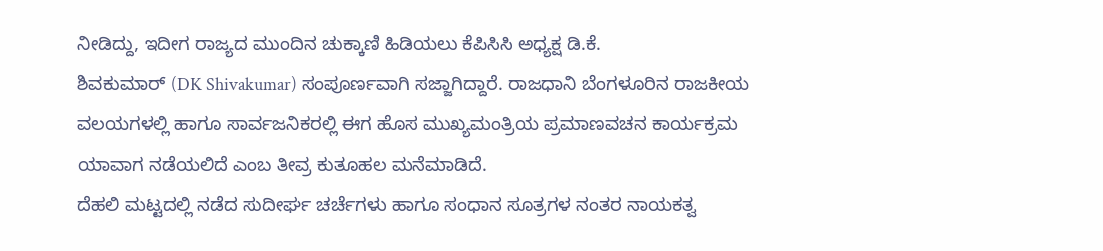ನೀಡಿದ್ದು, ಇದೀಗ ರಾಜ್ಯದ ಮುಂದಿನ ಚುಕ್ಕಾಣಿ ಹಿಡಿಯಲು ಕೆಪಿಸಿಸಿ ಅಧ್ಯಕ್ಷ ಡಿ.ಕೆ.
ಶಿವಕುಮಾರ್ (DK Shivakumar) ಸಂಪೂರ್ಣವಾಗಿ ಸಜ್ಜಾಗಿದ್ದಾರೆ. ರಾಜಧಾನಿ ಬೆಂಗಳೂರಿನ ರಾಜಕೀಯ ವಲಯಗಳಲ್ಲಿ ಹಾಗೂ ಸಾರ್ವಜನಿಕರಲ್ಲಿ ಈಗ ಹೊಸ ಮುಖ್ಯಮಂತ್ರಿಯ ಪ್ರಮಾಣವಚನ ಕಾರ್ಯಕ್ರಮ ಯಾವಾಗ ನಡೆಯಲಿದೆ ಎಂಬ ತೀವ್ರ ಕುತೂಹಲ ಮನೆಮಾಡಿದೆ.
ದೆಹಲಿ ಮಟ್ಟದಲ್ಲಿ ನಡೆದ ಸುದೀರ್ಘ ಚರ್ಚೆಗಳು ಹಾಗೂ ಸಂಧಾನ ಸೂತ್ರಗಳ ನಂತರ ನಾಯಕತ್ವ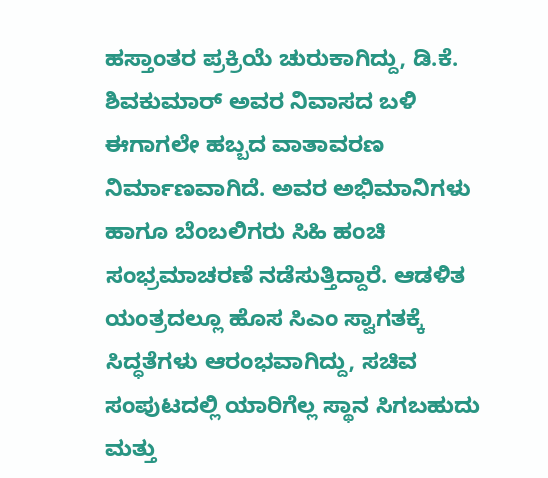ಹಸ್ತಾಂತರ ಪ್ರಕ್ರಿಯೆ ಚುರುಕಾಗಿದ್ದು, ಡಿ.ಕೆ. ಶಿವಕುಮಾರ್ ಅವರ ನಿವಾಸದ ಬಳಿ ಈಗಾಗಲೇ ಹಬ್ಬದ ವಾತಾವರಣ ನಿರ್ಮಾಣವಾಗಿದೆ. ಅವರ ಅಭಿಮಾನಿಗಳು ಹಾಗೂ ಬೆಂಬಲಿಗರು ಸಿಹಿ ಹಂಚಿ ಸಂಭ್ರಮಾಚರಣೆ ನಡೆಸುತ್ತಿದ್ದಾರೆ. ಆಡಳಿತ ಯಂತ್ರದಲ್ಲೂ ಹೊಸ ಸಿಎಂ ಸ್ವಾಗತಕ್ಕೆ ಸಿದ್ಧತೆಗಳು ಆರಂಭವಾಗಿದ್ದು, ಸಚಿವ ಸಂಪುಟದಲ್ಲಿ ಯಾರಿಗೆಲ್ಲ ಸ್ಥಾನ ಸಿಗಬಹುದು ಮತ್ತು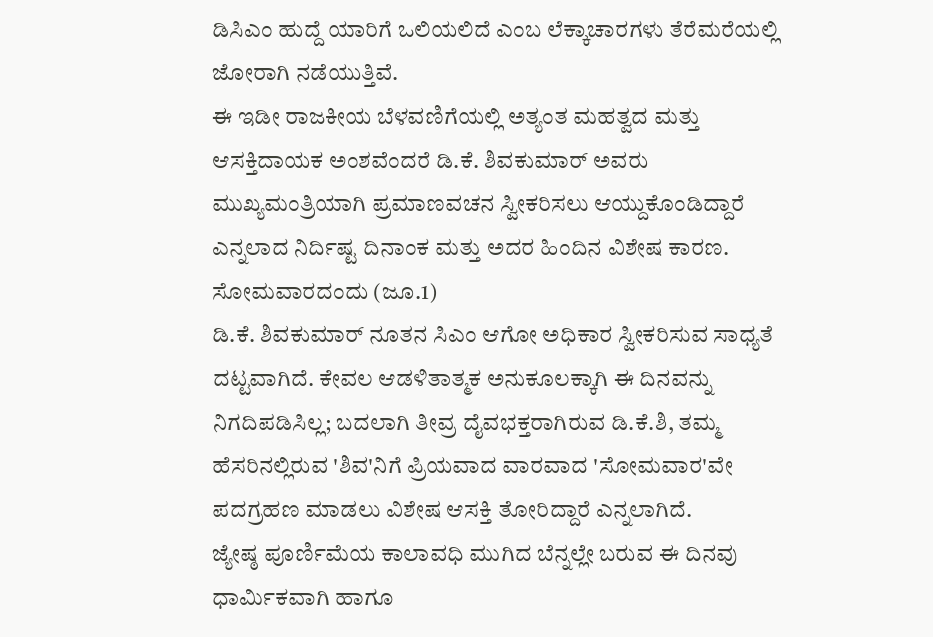ಡಿಸಿಎಂ ಹುದ್ದೆ ಯಾರಿಗೆ ಒಲಿಯಲಿದೆ ಎಂಬ ಲೆಕ್ಕಾಚಾರಗಳು ತೆರೆಮರೆಯಲ್ಲಿ ಜೋರಾಗಿ ನಡೆಯುತ್ತಿವೆ.
ಈ ಇಡೀ ರಾಜಕೀಯ ಬೆಳವಣಿಗೆಯಲ್ಲಿ ಅತ್ಯಂತ ಮಹತ್ವದ ಮತ್ತು ಆಸಕ್ತಿದಾಯಕ ಅಂಶವೆಂದರೆ ಡಿ.ಕೆ. ಶಿವಕುಮಾರ್ ಅವರು ಮುಖ್ಯಮಂತ್ರಿಯಾಗಿ ಪ್ರಮಾಣವಚನ ಸ್ವೀಕರಿಸಲು ಆಯ್ದುಕೊಂಡಿದ್ದಾರೆ ಎನ್ನಲಾದ ನಿರ್ದಿಷ್ಟ ದಿನಾಂಕ ಮತ್ತು ಅದರ ಹಿಂದಿನ ವಿಶೇಷ ಕಾರಣ. ಸೋಮವಾರದಂದು (ಜೂ.1)
ಡಿ.ಕೆ. ಶಿವಕುಮಾರ್ ನೂತನ ಸಿಎಂ ಆಗೋ ಅಧಿಕಾರ ಸ್ವೀಕರಿಸುವ ಸಾಧ್ಯತೆ ದಟ್ಟವಾಗಿದೆ. ಕೇವಲ ಆಡಳಿತಾತ್ಮಕ ಅನುಕೂಲಕ್ಕಾಗಿ ಈ ದಿನವನ್ನು ನಿಗದಿಪಡಿಸಿಲ್ಲ; ಬದಲಾಗಿ ತೀವ್ರ ದೈವಭಕ್ತರಾಗಿರುವ ಡಿ.ಕೆ.ಶಿ, ತಮ್ಮ ಹೆಸರಿನಲ್ಲಿರುವ 'ಶಿವ'ನಿಗೆ ಪ್ರಿಯವಾದ ವಾರವಾದ 'ಸೋಮವಾರ'ವೇ ಪದಗ್ರಹಣ ಮಾಡಲು ವಿಶೇಷ ಆಸಕ್ತಿ ತೋರಿದ್ದಾರೆ ಎನ್ನಲಾಗಿದೆ.
ಜ್ಯೇಷ್ಠ ಪೂರ್ಣಿಮೆಯ ಕಾಲಾವಧಿ ಮುಗಿದ ಬೆನ್ನಲ್ಲೇ ಬರುವ ಈ ದಿನವು ಧಾರ್ಮಿಕವಾಗಿ ಹಾಗೂ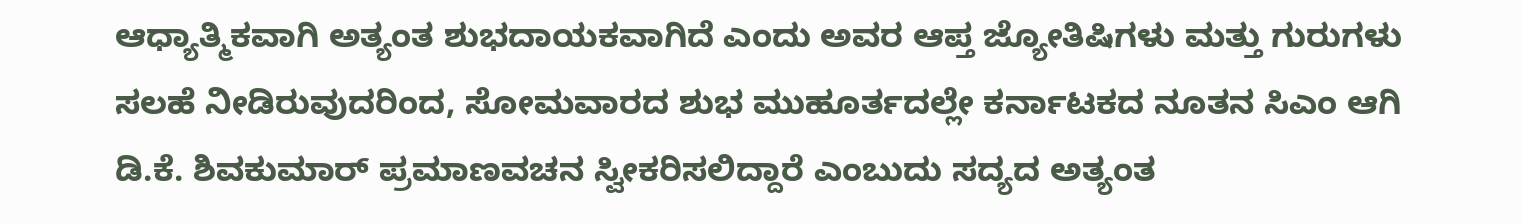ಆಧ್ಯಾತ್ಮಿಕವಾಗಿ ಅತ್ಯಂತ ಶುಭದಾಯಕವಾಗಿದೆ ಎಂದು ಅವರ ಆಪ್ತ ಜ್ಯೋತಿಷಿಗಳು ಮತ್ತು ಗುರುಗಳು ಸಲಹೆ ನೀಡಿರುವುದರಿಂದ, ಸೋಮವಾರದ ಶುಭ ಮುಹೂರ್ತದಲ್ಲೇ ಕರ್ನಾಟಕದ ನೂತನ ಸಿಎಂ ಆಗಿ ಡಿ.ಕೆ. ಶಿವಕುಮಾರ್ ಪ್ರಮಾಣವಚನ ಸ್ವೀಕರಿಸಲಿದ್ದಾರೆ ಎಂಬುದು ಸದ್ಯದ ಅತ್ಯಂತ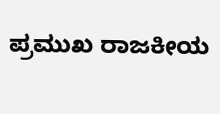ಪ್ರಮುಖ ರಾಜಕೀಯ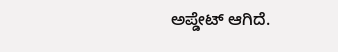ಅಪ್ಡೇಟ್ ಆಗಿದೆ.